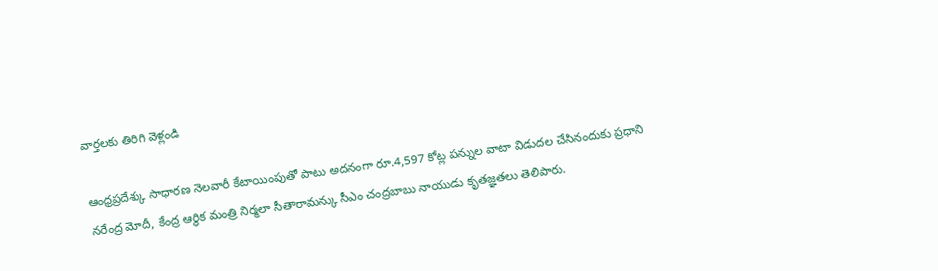వార్తలకు తిరిగి వెళ్లండి

ఆంధ్రప్రదేశ్కు సాధారణ నెలవారీ కేటాయింపుతో పాటు అదనంగా రూ.4,597 కోట్ల పన్నుల వాటా విడుదల చేసినందుకు ప్రధాని నరేంద్ర మోదీ, కేంద్ర ఆర్థిక మంత్రి నిర్మలా సీతారామన్కు సీఎం చంద్రబాబు నాయుడు కృతజ్ఞతలు తెలిపారు.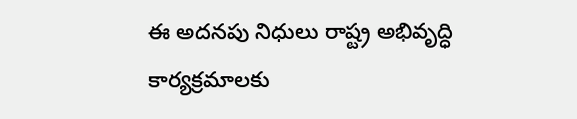ఈ అదనపు నిధులు రాష్ట్ర అభివృద్ధి కార్యక్రమాలకు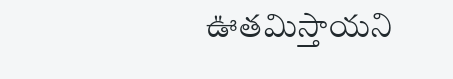ఊతమిస్తాయని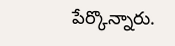పేర్కొన్నారు.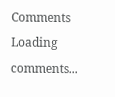Comments
Loading comments...